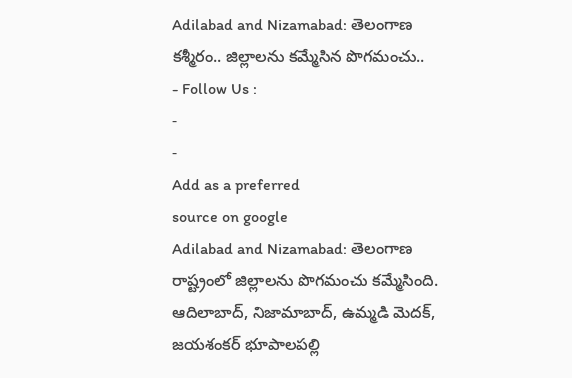Adilabad and Nizamabad: తెలంగాణ కశ్మీరం.. జిల్లాలను కమ్మేసిన పొగమంచు..
- Follow Us :
-
-
Add as a preferred
source on google
Adilabad and Nizamabad: తెలంగాణ రాష్ట్రంలో జిల్లాలను పొగమంచు కమ్మేసింది. ఆదిలాబాద్, నిజామాబాద్, ఉమ్మడి మెదక్, జయశంకర్ భూపాలపల్లి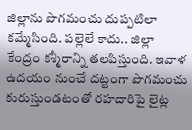జిల్లాను పొగమంచు దుప్పటిలా కమ్మేసింది. పల్లెలే కాదు.. జిల్లా కేంద్రం కశ్మీరాన్ని తలపిస్తుంది. ఇవాళ ఉదయం నుంచే దట్టంగా పొగమంచు కురుస్తుండటంతో రహదారిపై లైట్ల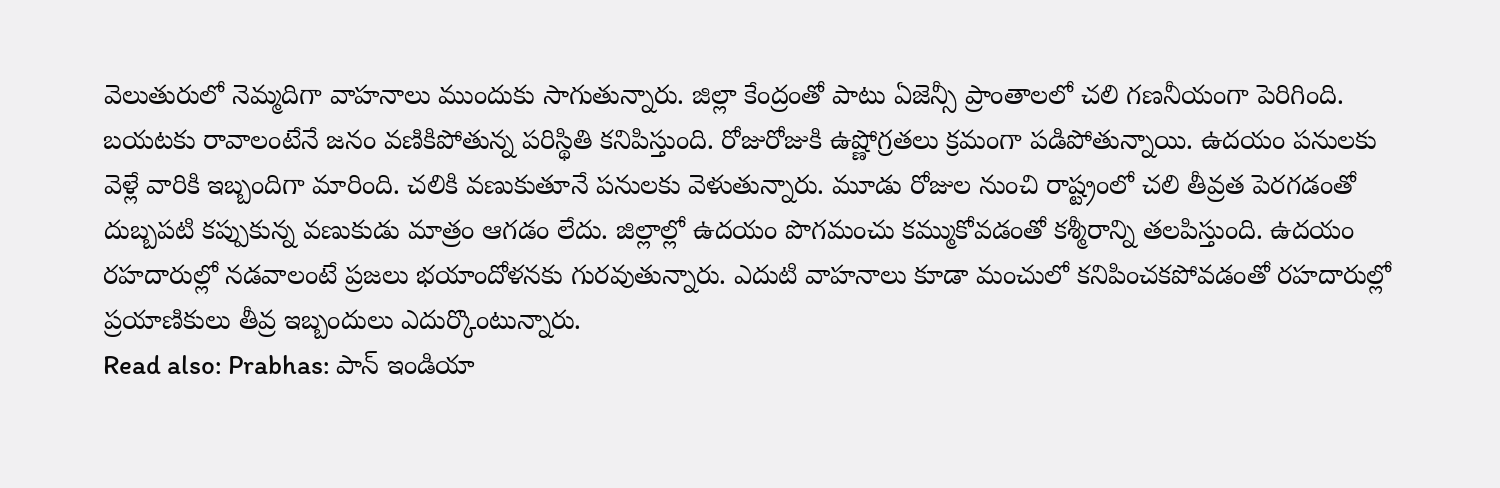వెలుతురులో నెమ్మదిగా వాహనాలు ముందుకు సాగుతున్నారు. జిల్లా కేంద్రంతో పాటు ఏజెన్సీ ప్రాంతాలలో చలి గణనీయంగా పెరిగింది. బయటకు రావాలంటేనే జనం వణికిపోతున్న పరిస్థితి కనిపిస్తుంది. రోజురోజుకి ఉష్ణోగ్రతలు క్రమంగా పడిపోతున్నాయి. ఉదయం పనులకు వెళ్లే వారికి ఇబ్బందిగా మారింది. చలికి వణుకుతూనే పనులకు వెళుతున్నారు. మూడు రోజుల నుంచి రాష్ట్రంలో చలి తీవ్రత పెరగడంతో దుబ్బపటి కప్పుకున్న వణుకుడు మాత్రం ఆగడం లేదు. జిల్లాల్లో ఉదయం పొగమంచు కమ్ముకోవడంతో కశ్మీరాన్ని తలపిస్తుంది. ఉదయం రహదారుల్లో నడవాలంటే ప్రజలు భయాందోళనకు గురవుతున్నారు. ఎదుటి వాహనాలు కూడా మంచులో కనిపించకపోవడంతో రహదారుల్లో ప్రయాణికులు తీవ్ర ఇబ్బందులు ఎదుర్కొంటున్నారు.
Read also: Prabhas: పాన్ ఇండియా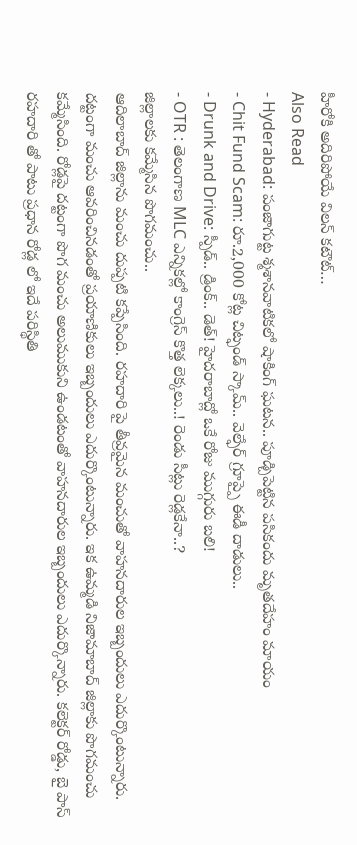హీరోకి అదిరిపోయే విలన్ కటౌట్…
Also Read
- Hyderabad: పంజాగుట్ట శ్మశానవాటికలో షాకింగ్ ఘటన.. పూడ్చిపెట్టిన పసికందు మృతదేహం మాయం
- Chit Fund Scam: రూ.2,000 కోట్ల చిట్ఫండ్ స్కామ్.. వెల్ఫేర్ గ్రూప్పై ఈడీ దాడులు..
- Drunk and Drive: స్పీడ్.. డ్రింక్.. డెత్! హైదరాబాద్లో ఒకే రోజు ముగ్గురు బలి!
- OTR : తెలంగాణ MLC ఎన్నికల్లో కాంగ్రెస్ కొత్త లెక్కలు..! రెండు సీట్లు రెడ్లకేనా..?
జిల్లాలకు కమ్మేసిన పొగమంచు..
ఆదిలాబాద్ జిల్లాను మంచు దుప్పటి కప్పేసింది. రహదారి పై తీవ్రమైన మంచుతో వాహనదారుల ఇబ్బందులు ఎదుర్కొంటున్నారు. దట్టంగా మంచు ఆవరించినడంతో ప్రయాణికులు ఇబ్బందులు ఎదుర్కొంటున్నారు. ఇక ఉమ్మడి నిజామాబాద్ జిల్లాకు పొగమంచు కమ్మేసింది. రోడ్లపై దట్టంగా పొగ మంచు అలుముకుని ఉండటంతో వాహనదారుల ఇబ్బందులు ఎదుర్కొన్నారు. కలెక్టర్ రోడ్డు, బై పాస్ రహదారి తో పాటు ప్రధాన రోడ్ల లో ఇదే పరిస్థితి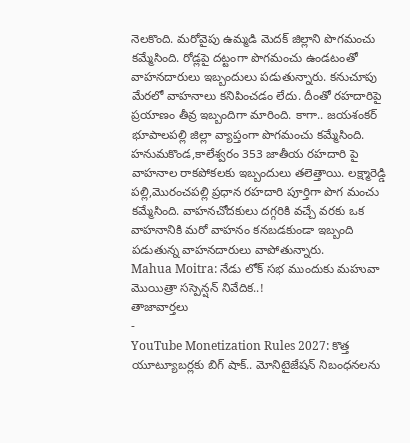నెలకొంది. మరోవైపు ఉమ్మడి మెదక్ జిల్లాని పొగమంచు కమ్మేసింది. రోడ్లపై దట్టంగా పొగమంచు ఉండటంతో వాహనదారులు ఇబ్బందులు పడుతున్నారు. కనుచూపు మేరలో వాహనాలు కనిపించడం లేదు. దీంతో రహదారిపై ప్రయాణం తీవ్ర ఇబ్బందిగా మారింది. కాగా.. జయశంకర్ భూపాలపల్లి జిల్లా వ్యాప్తంగా పొగమంచు కమ్మేసింది. హనుమకొండ,కాలేశ్వరం 353 జాతీయ రహదారి పై వాహనాల రాకపోకలకు ఇబ్బందులు తలెత్తాయి. లక్ష్మారెడ్డి పల్లి,మొరంచపల్లి ప్రధాన రహదారి పూర్తిగా పొగ మంచు కమ్మేసింది. వాహనచోదకులు దగ్గరికి వచ్చే వరకు ఒక వాహనానికి మరో వాహనం కనబడకుండా ఇబ్బంది పడుతున్న వాహనదారులు వాపోతున్నారు.
Mahua Moitra: నేడు లోక్ సభ ముందుకు మహువా మొయిత్రా సస్పెన్షన్ నివేదిక..!
తాజావార్తలు
-
YouTube Monetization Rules 2027: కొత్త యూట్యూబర్లకు బిగ్ షాక్.. మోనిటైజేషన్ నిబంధనలను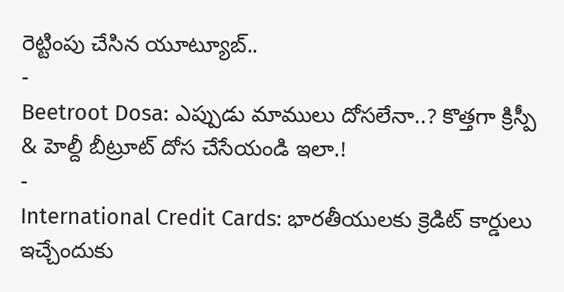రెట్టింపు చేసిన యూట్యూబ్..
-
Beetroot Dosa: ఎప్పుడు మాములు దోసలేనా..? కొత్తగా క్రిస్పీ & హెల్దీ బీట్రూట్ దోస చేసేయండి ఇలా.!
-
International Credit Cards: భారతీయులకు క్రెడిట్ కార్డులు ఇచ్చేందుకు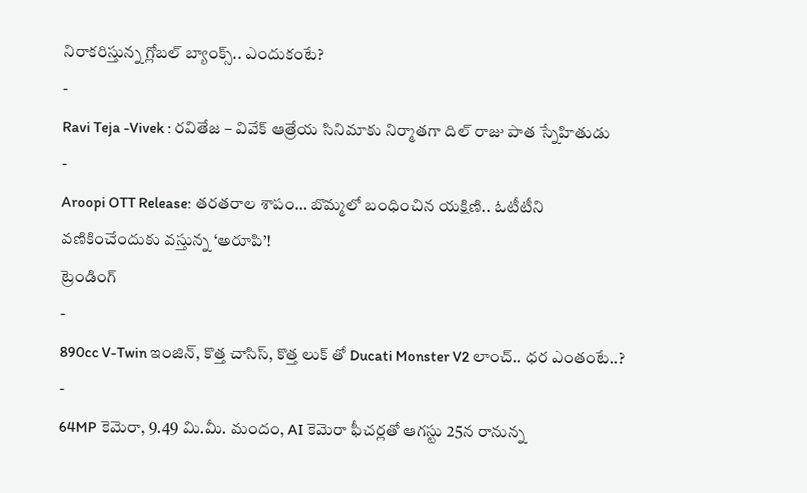నిరాకరిస్తున్న గ్లోబల్ బ్యాంక్స్.. ఎందుకంటే?
-
Ravi Teja -Vivek : రవితేజ – వివేక్ ఆత్రేయ సినిమాకు నిర్మాతగా దిల్ రాజు పాత స్నేహితుడు
-
Aroopi OTT Release: తరతరాల శాపం… బొమ్మలో బంధించిన యక్షిణి.. ఓటీటీని వణికించేందుకు వస్తున్న ‘అరూపి’!
ట్రెండింగ్
-
890cc V-Twin ఇంజిన్, కొత్త చాసిస్, కొత్త లుక్ తో Ducati Monster V2 లాంచ్.. ధర ఎంతంటే..?
-
64MP కెమెరా, 9.49 మి.మీ. మందం, AI కెమెరా ఫీచర్లతో ఆగస్టు 25న రానున్న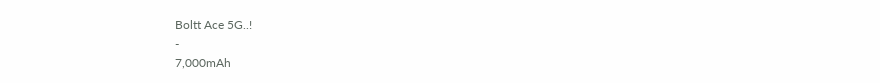Boltt Ace 5G..!
-
7,000mAh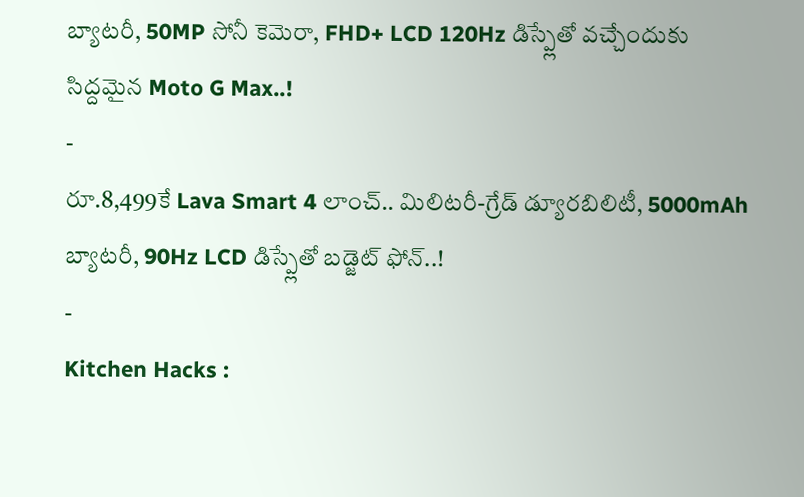బ్యాటరీ, 50MP సోనీ కెమెరా, FHD+ LCD 120Hz డిస్ప్లేతో వచ్చేందుకు సిద్దమైన Moto G Max..!
-
రూ.8,499కే Lava Smart 4 లాంచ్.. మిలిటరీ-గ్రేడ్ డ్యూరబిలిటీ, 5000mAh బ్యాటరీ, 90Hz LCD డిస్ప్లేతో బడ్జెట్ ఫోన్..!
-
Kitchen Hacks :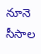నూనె సీసాల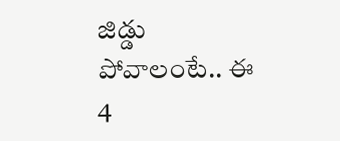జిడ్డు పోవాలంటే.. ఈ 4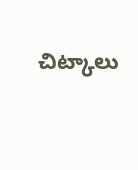చిట్కాలు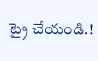ట్రై చేయండి.!